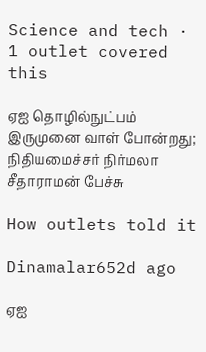Science and tech · 1 outlet covered this

ஏஐ தொழில்நுட்பம் இருமுனை வாள் போன்றது; நிதியமைச்சர் நிர்மலா சீதாராமன் பேச்சு

How outlets told it

Dinamalar652d ago

ஏஐ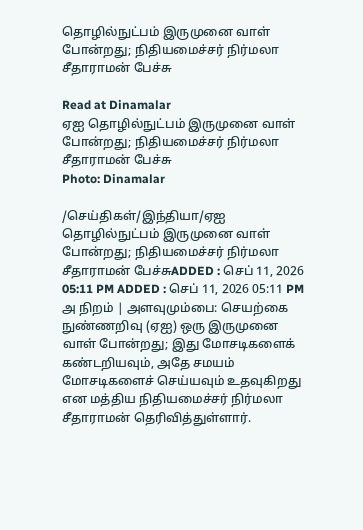தொழில்நுட்பம் இருமுனை வாள் போன்றது; நிதியமைச்சர் நிர்மலா சீதாராமன் பேச்சு

Read at Dinamalar
ஏஐ தொழில்நுட்பம் இருமுனை வாள் போன்றது; நிதியமைச்சர் நிர்மலா சீதாராமன் பேச்சு
Photo: Dinamalar

/செய்திகள்/இந்தியா/ஏஐ தொழில்நுட்பம் இருமுனை வாள் போன்றது; நிதியமைச்சர் நிர்மலா சீதாராமன் பேச்சுADDED : செப் 11, 2026 05:11 PM ADDED : செப் 11, 2026 05:11 PM அ நிறம் | அளவுமும்பை: செயற்கை நுண்ணறிவு (ஏஐ) ஒரு இருமுனை வாள் போன்றது; இது மோசடிகளைக் கண்டறியவும், அதே சமயம் மோசடிகளைச் செய்யவும் உதவுகிறது என மத்திய நிதியமைச்சர் நிர்மலா சீதாராமன் தெரிவித்துள்ளார்.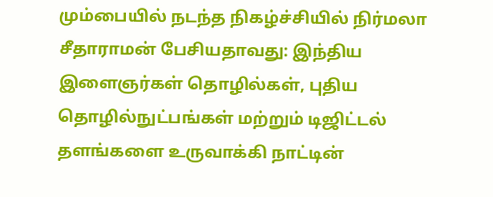மும்பையில் நடந்த நிகழ்ச்சியில் நிர்மலா சீதாராமன் பேசியதாவது: இந்திய இளைஞர்கள் தொழில்கள், புதிய தொழில்நுட்பங்கள் மற்றும் டிஜிட்டல் தளங்களை உருவாக்கி நாட்டின்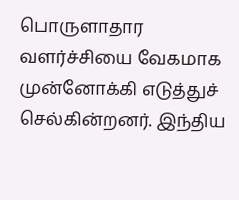பொருளாதார வளர்ச்சியை வேகமாக முன்னோக்கி எடுத்துச் செல்கின்றனர். இந்திய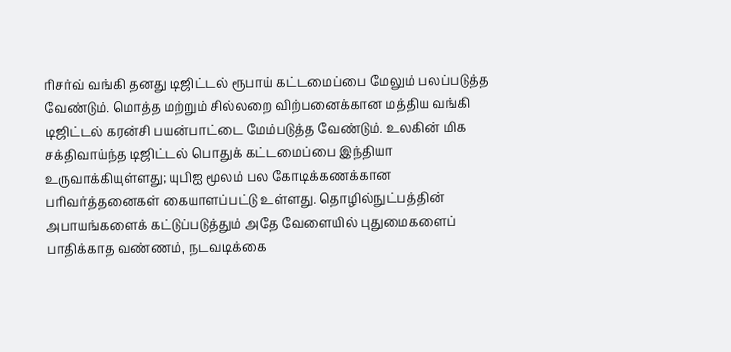ரிசர்வ் வங்கி தனது டிஜிட்டல் ரூபாய் கட்டமைப்பை மேலும் பலப்படுத்த வேண்டும். மொத்த மற்றும் சில்லறை விற்பனைக்கான மத்திய வங்கி டிஜிட்டல் கரன்சி பயன்பாட்டை மேம்படுத்த வேண்டும். உலகின் மிக சக்திவாய்ந்த டிஜிட்டல் பொதுக் கட்டமைப்பை இந்தியா உருவாக்கியுள்ளது; யுபிஐ மூலம் பல கோடிக்கணக்கான பரிவர்த்தனைகள் கையாளப்பட்டு உள்ளது. தொழில்நுட்பத்தின் அபாயங்களைக் கட்டுப்படுத்தும் அதே வேளையில் புதுமைகளைப் பாதிக்காத வண்ணம், நடவடிக்கை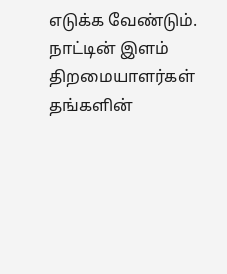எடுக்க வேண்டும். நாட்டின் இளம் திறமையாளர்கள் தங்களின்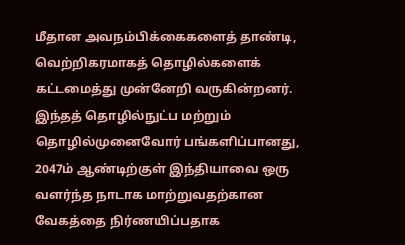மீதான அவநம்பிக்கைகளைத் தாண்டி, வெற்றிகரமாகத் தொழில்களைக் கட்டமைத்து முன்னேறி வருகின்றனர். இந்தத் தொழில்நுட்ப மற்றும் தொழில்முனைவோர் பங்களிப்பானது, 2047ம் ஆண்டிற்குள் இந்தியாவை ஒரு வளர்ந்த நாடாக மாற்றுவதற்கான வேகத்தை நிர்ணயிப்பதாக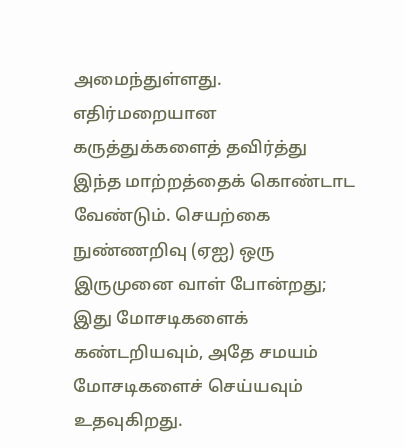அமைந்துள்ளது. எதிர்மறையான கருத்துக்களைத் தவிர்த்து இந்த மாற்றத்தைக் கொண்டாட வேண்டும். செயற்கை நுண்ணறிவு (ஏஐ) ஒரு இருமுனை வாள் போன்றது; இது மோசடிகளைக் கண்டறியவும், அதே சமயம் மோசடிகளைச் செய்யவும் உதவுகிறது.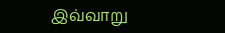இவ்வாறு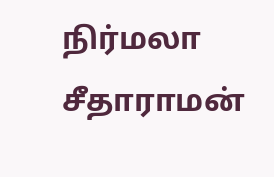நிர்மலா சீதாராமன்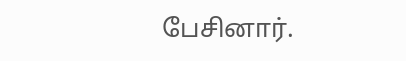பேசினார்.